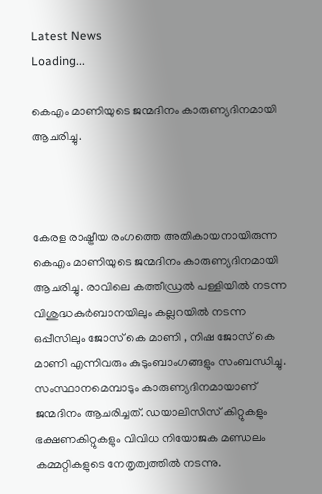Latest News
Loading...

കെഎം മാണിയുടെ ജന്മദിനം കാരുണ്യദിനമായി ആചരിച്ചു.



കേരള രാഷ്ട്രീയ രംഗത്തെ അതികായനായിരുന്ന കെഎം മാണിയുടെ ജന്മദിനം കാരുണ്യദിനമായി ആചരിച്ചു. രാവിലെ കത്തീഡ്രല്‍ പള്ളിയില്‍ നടന്ന വിശുദ്ധകുര്‍ബാനയിലും കല്ലറയില്‍ നടന്ന ഒപ്പീസിലും ജോസ് കെ മാണി , നിഷ ജോസ് കെ മാണി എന്നിവരും കുടുംബാംഗങ്ങളും സംബന്ധിച്ചു. സംസ്ഥാനമെമ്പാടും കാരുണ്യദിനമായാണ് ജന്മദിനം ആചരിച്ചത്. ഡയാലിസിസ് കിറ്റുകളും ഭക്ഷണകിറ്റുകളും വിവിധ നിയോജക മണ്ഡലം കമ്മറ്റികളുടെ നേതൃത്വത്തില്‍ നടന്നു.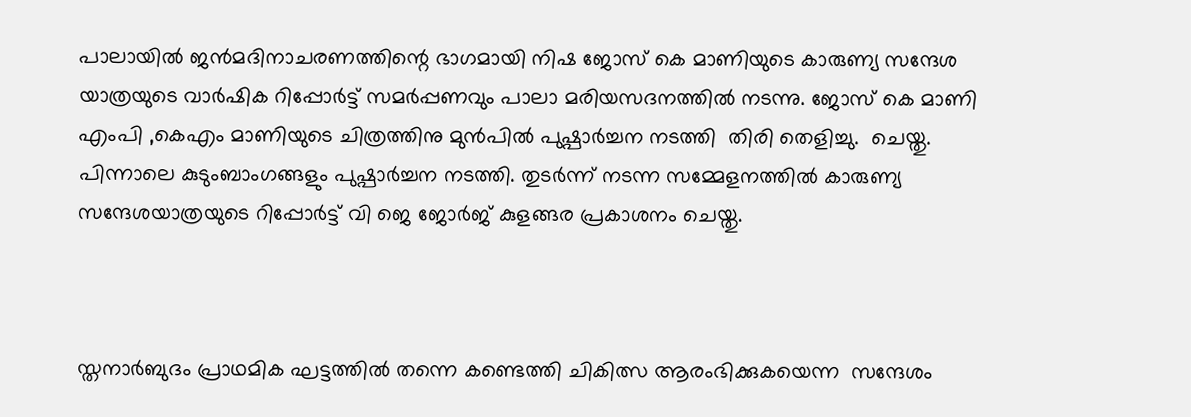പാലായില്‍ ജന്‍മദിനാചരണത്തിന്റെ ഭാഗമായി നിഷ ജോസ് കെ മാണിയുടെ കാരുണ്യ സന്ദേശ യാത്രയുടെ വാര്‍ഷിക റിപ്പോര്‍ട്ട് സമര്‍പ്പണവും പാലാ മരിയസദനത്തില്‍ നടന്നു. ജോസ് കെ മാണി എംപി ,കെഎം മാണിയുടെ ചിത്രത്തിനു മുന്‍പില്‍ പുഷ്പാര്‍ച്ചന നടത്തി  തിരി തെളിച്ചു.  ചെയ്തു. പിന്നാലെ കുടുംബാംഗങ്ങളും പുഷ്പാര്‍ച്ചന നടത്തി. തുടര്‍ന്ന് നടന്ന സമ്മേളനത്തില്‍ കാരുണ്യ സന്ദേശയാത്രയുടെ റിപ്പോര്‍ട്ട് വി ജെ ജോര്‍ജ് കുളങ്ങര പ്രകാശനം ചെയ്തു.



സ്തനാര്‍ബുദം പ്രാഥമിക ഘട്ടത്തില്‍ തന്നെ കണ്ടെത്തി ചികിത്സ ആരംഭിക്കുകയെന്ന  സന്ദേശം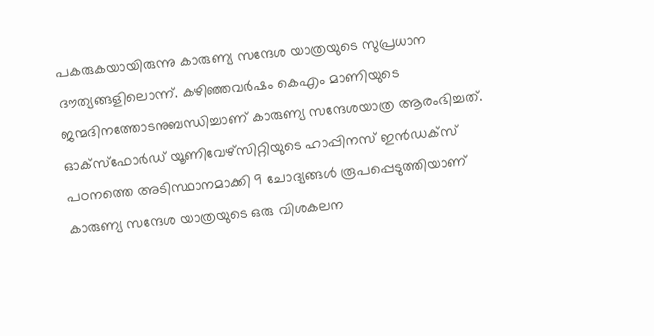പകരുകയായിരുന്നു കാരുണ്യ സന്ദേശ യാത്രയുടെ സുപ്രധാന ദൗത്യങ്ങളിലൊന്ന്. കഴിഞ്ഞവര്‍ഷം കെഎം മാണിയുടെ ജന്മദിനത്തോടനുബന്ധിച്ചാണ് കാരുണ്യ സന്ദേശയാത്ര ആരംഭിച്ചത്. ഓക്‌സ്‌ഫോര്‍ഡ് യൂണിവേഴ്‌സിറ്റിയുടെ ഹാപ്പിനസ് ഇന്‍ഡക്‌സ് പഠനത്തെ അടിസ്ഥാനമാക്കി 9 ചോദ്യങ്ങള്‍ രൂപപ്പെടുത്തിയാണ് കാരുണ്യ സന്ദേശ യാത്രയുടെ ഒരു വിശകലന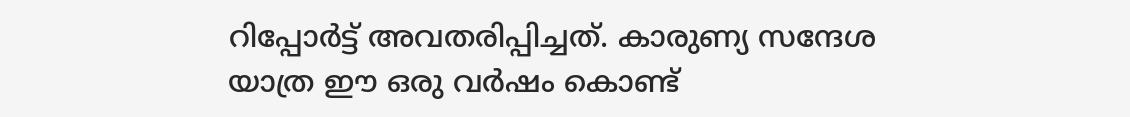റിപ്പോര്‍ട്ട് അവതരിപ്പിച്ചത്. കാരുണ്യ സന്ദേശ യാത്ര ഈ ഒരു വര്‍ഷം കൊണ്ട്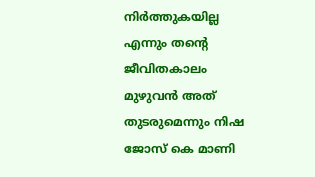നിര്‍ത്തുകയില്ല എന്നും തന്റെ ജീവിതകാലം മുഴുവന്‍ അത് തുടരുമെന്നും നിഷ ജോസ് കെ മാണി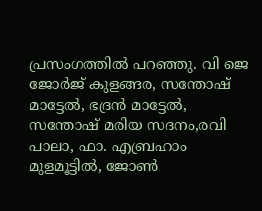പ്രസംഗത്തില്‍ പറഞ്ഞു. വി ജെ ജോര്‍ജ് കുളങ്ങര, സന്തോഷ് മാട്ടേല്‍, ഭദ്രന്‍ മാട്ടേല്‍, സന്തോഷ് മരിയ സദനം,രവി പാലാ, ഫാ. എബ്രഹാം മുളമൂട്ടില്‍, ജോണ്‍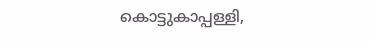കൊട്ടുകാപ്പള്ളി,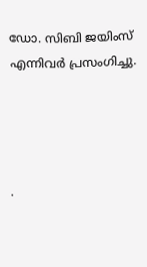ഡോ. സിബി ജയിംസ് എന്നിവര്‍ പ്രസംഗിച്ചു.




.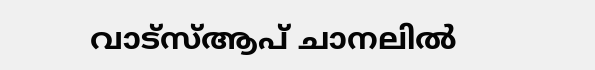വാട്‌സ്ആപ് ചാനലില്‍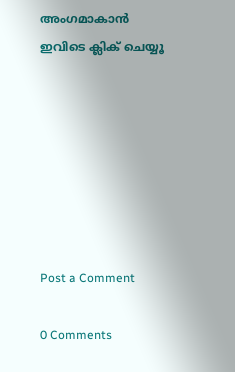അംഗമാകാന്‍ ഇവിടെ ക്ലിക് ചെയ്യൂ







Post a Comment

0 Comments